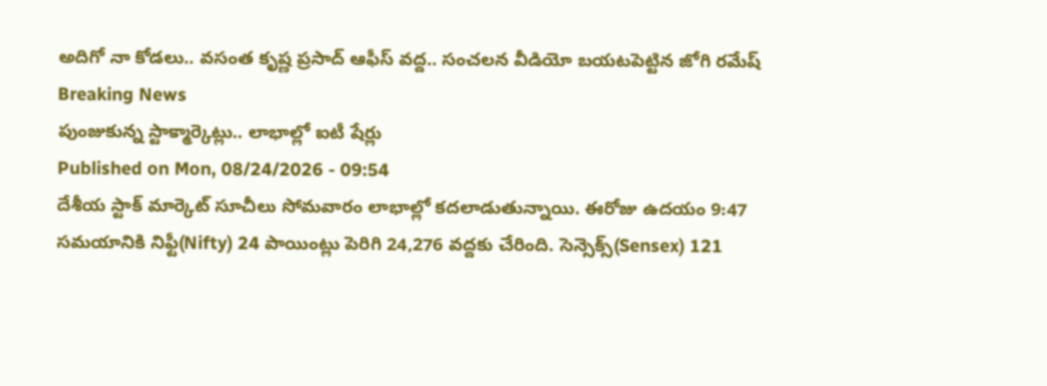అదిగో నా కోడలు.. వసంత కృష్ణ ప్రసాద్ ఆఫీస్ వద్ద.. సంచలన వీడియో బయటపెట్టిన జోగి రమేష్
Breaking News
పుంజుకున్న స్టాక్మార్కెట్లు.. లాభాల్లో ఐటీ షేర్లు
Published on Mon, 08/24/2026 - 09:54
దేశీయ స్టాక్ మార్కెట్ సూచీలు సోమవారం లాభాల్లో కదలాడుతున్నాయి. ఈరోజు ఉదయం 9:47 సమయానికి నిఫ్టీ(Nifty) 24 పాయింట్లు పెరిగి 24,276 వద్దకు చేరింది. సెన్సెక్స్(Sensex) 121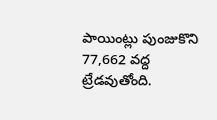పాయింట్లు పుంజుకొని 77,662 వద్ద ట్రేడవుతోంది.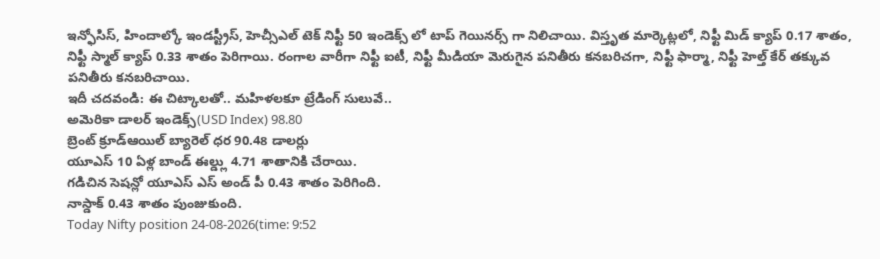ఇన్ఫోసిస్, హిందాల్కో ఇండస్ట్రీస్, హెచ్సీఎల్ టెక్ నిఫ్టీ 50 ఇండెక్స్ లో టాప్ గెయినర్స్ గా నిలిచాయి. విస్తృత మార్కెట్లలో, నిఫ్టీ మిడ్ క్యాప్ 0.17 శాతం, నిఫ్టీ స్మాల్ క్యాప్ 0.33 శాతం పెరిగాయి. రంగాల వారీగా నిఫ్టీ ఐటీ, నిఫ్టీ మీడియా మెరుగైన పనితీరు కనబరిచగా, నిఫ్టీ ఫార్మా, నిఫ్టీ హెల్త్ కేర్ తక్కువ పనితీరు కనబరిచాయి.
ఇదీ చదవండి: ఈ చిట్కాలతో.. మహిళలకూ ట్రేడింగ్ సులువే..
అమెరికా డాలర్ ఇండెక్స్(USD Index) 98.80
బ్రెంట్ క్రూడ్ఆయిల్ బ్యారెల్ ధర 90.48 డాలర్లు
యూఎస్ 10 ఏళ్ల బాండ్ ఈల్డ్లు 4.71 శాతానికి చేరాయి.
గడిచిన సెషన్లో యూఎస్ ఎస్ అండ్ పీ 0.43 శాతం పెరిగింది.
నాస్డాక్ 0.43 శాతం పుంజుకుంది.
Today Nifty position 24-08-2026(time: 9:52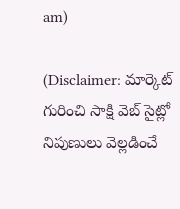am)

(Disclaimer: మార్కెట్ గురించి సాక్షి వెబ్ సైట్లో నిపుణులు వెల్లడించే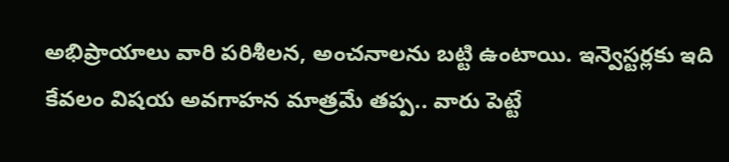అభిప్రాయాలు వారి పరిశీలన, అంచనాలను బట్టి ఉంటాయి. ఇన్వెస్టర్లకు ఇది కేవలం విషయ అవగాహన మాత్రమే తప్ప.. వారు పెట్టే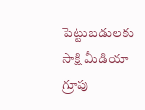పెట్టుబడులకు సాక్షి మీడియా గ్రూపు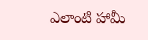ఎలాంటి హామీ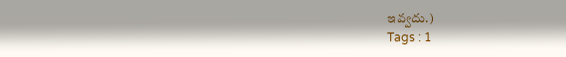ఇవ్వదు.)
Tags : 1